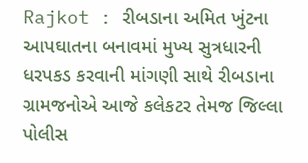Rajkot : રીબડાના અમિત ખુંટના આપઘાતના બનાવમાં મુખ્ય સુત્રધારની ધરપકડ કરવાની માંગણી સાથે રીબડાના ગ્રામજનોએ આજે કલેકટર તેમજ જિલ્લા પોલીસ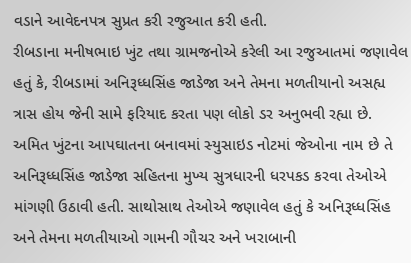વડાને આવેદનપત્ર સુપ્રત કરી રજુઆત કરી હતી.
રીબડાના મનીષભાઇ ખુંટ તથા ગ્રામજનોએ કરેલી આ રજુઆતમાં જણાવેલ હતું કે, રીબડામાં અનિરૂધ્ધસિંહ જાડેજા અને તેમના મળતીયાનો અસહ્ય ત્રાસ હોય જેની સામે ફરિયાદ કરતા પણ લોકો ડર અનુભવી રહ્યા છે.
અમિત ખુંટના આપઘાતના બનાવમાં સ્યુસાઇડ નોટમાં જેઓના નામ છે તે અનિરૂધ્ધસિંહ જાડેજા સહિતના મુખ્ય સુત્રધારની ધરપકડ કરવા તેઓએ માંગણી ઉઠાવી હતી. સાથોસાથ તેઓએ જણાવેલ હતું કે અનિરૂધ્ધસિંહ અને તેમના મળતીયાઓ ગામની ગૌચર અને ખરાબાની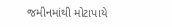જમીનમાંથી મોટાપાયે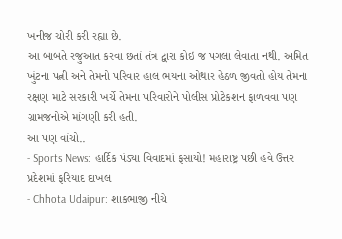ખનીજ ચોરી કરી રહ્યા છે.
આ બાબતે રજુઆત કરવા છતાં તંત્ર દ્વારા કોઇ જ પગલા લેવાતા નથી. અમિત ખુંટના પત્ની અને તેમનો પરિવાર હાલ ભયના ઓથાર હેઠળ જીવતો હોય તેમના રક્ષણ માટે સરકારી ખર્ચે તેમના પરિવારોને પોલીસ પ્રોટેકશન ફાળવવા પણ ગ્રામજનોએ માંગણી કરી હતી.
આ પણ વાંચો..
- Sports News: હાર્દિક પંડ્યા વિવાદમાં ફસાયો! મહારાષ્ટ્ર પછી હવે ઉત્તર પ્રદેશમાં ફરિયાદ દાખલ
- Chhota Udaipur: શાકભાજી નીચે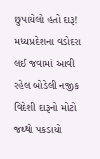છુપાયેલો હતો દારૂ! મધ્યપ્રદેશના વડોદરા લઈ જવામાં આવી રહેલ બોડેલી નજીક વિદેશી દારૂનો મોટો જથ્થો પકડાયો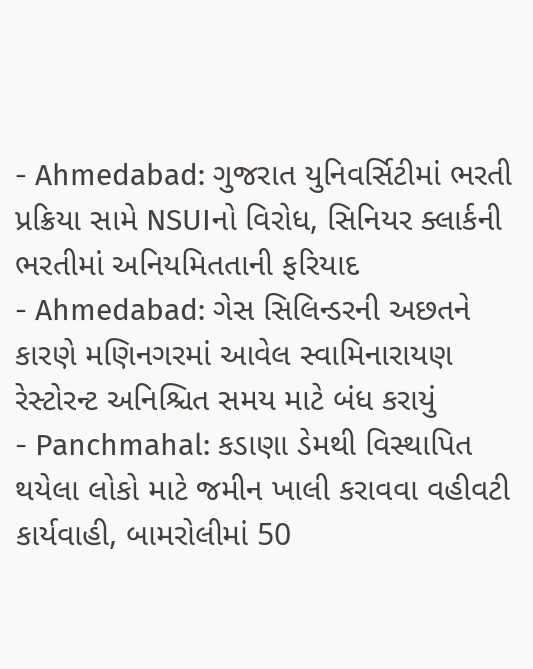- Ahmedabad: ગુજરાત યુનિવર્સિટીમાં ભરતી પ્રક્રિયા સામે NSUIનો વિરોધ, સિનિયર ક્લાર્કની ભરતીમાં અનિયમિતતાની ફરિયાદ
- Ahmedabad: ગેસ સિલિન્ડરની અછતને કારણે મણિનગરમાં આવેલ સ્વામિનારાયણ રેસ્ટોરન્ટ અનિશ્ચિત સમય માટે બંધ કરાયું
- Panchmahal: કડાણા ડેમથી વિસ્થાપિત થયેલા લોકો માટે જમીન ખાલી કરાવવા વહીવટી કાર્યવાહી, બામરોલીમાં 50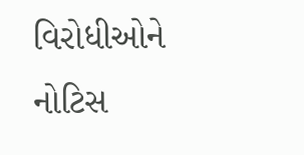વિરોધીઓને નોટિસ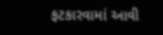ફટકારવામાં આવી